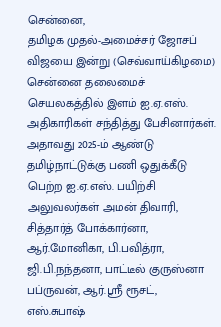சென்னை,
தமிழக முதல்-அமைச்சர் ஜோசப் விஜயை இன்று (செவ்வாய்கிழமை) சென்னை தலைமைச் செயலகத்தில் இளம் ஐ.ஏ.எஸ். அதிகாரிகள் சந்தித்து பேசினார்கள்.
அதாவது 2025-ம் ஆண்டு தமிழ்நாட்டுக்கு பணி ஒதுக்கீடு பெற்ற ஐ.ஏ.எஸ். பயிற்சி அலுவலர்கள் அமன் திவாரி, சித்தார்த் போக்கார்னா, ஆர்.மோனிகா, பி.பவித்ரா, ஜி.பி.நந்தனா, பாட்டீல் குருஸ்னா பப்ருவன், ஆர்.ஸ்ரீ ரூசட், எஸ்.சுபாஷ்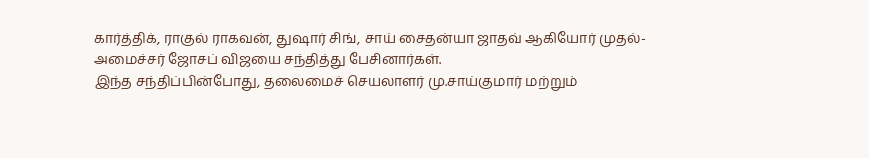கார்த்திக், ராகுல் ராகவன், துஷார் சிங், சாய் சைதன்யா ஜாதவ் ஆகியோர் முதல்-அமைச்சர் ஜோசப் விஜயை சந்தித்து பேசினார்கள்.
இந்த சந்திப்பின்போது, தலைமைச் செயலாளர் மு.சாய்குமார் மற்றும்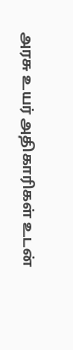அரசு உயர் அதிகாரிகள் உடன்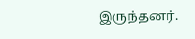இருந்தனர்.